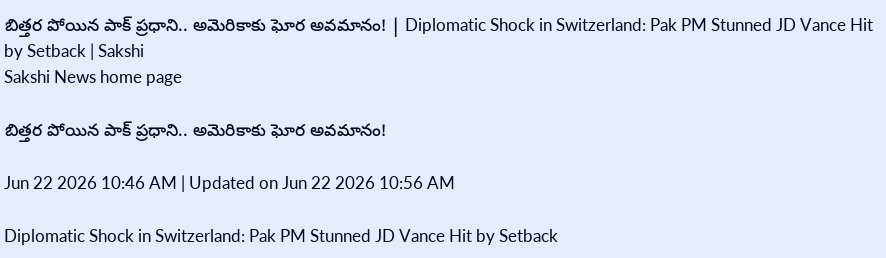బిత్తర పోయిన పాక్‌ ప్రధాని.. అమెరికాకు ఘోర అవమానం! | Diplomatic Shock in Switzerland: Pak PM Stunned JD Vance Hit by Setback | Sakshi
Sakshi News home page

బిత్తర పోయిన పాక్‌ ప్రధాని.. అమెరికాకు ఘోర అవమానం!

Jun 22 2026 10:46 AM | Updated on Jun 22 2026 10:56 AM

Diplomatic Shock in Switzerland: Pak PM Stunned JD Vance Hit by Setback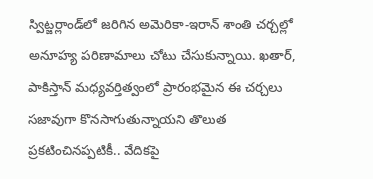స్విట్జర్లాండ్‌లో జరిగిన అమెరికా-ఇరాన్‌ శాంతి చర్చల్లో అనూహ్య పరిణామాలు చోటు చేసుకున్నాయి. ఖతార్‌, పాకిస్తాన్‌ మధ్యవర్తిత్వంలో ప్రారంభమైన ఈ చర్చలు సజావుగా కొనసాగుతున్నాయని తొలుత ప్రకటించినప్పటికీ.. వేదికపై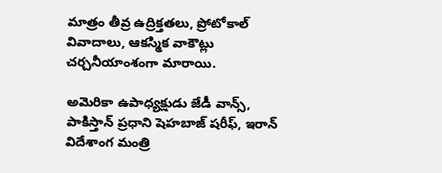మాత్రం తీవ్ర ఉద్రిక్తతలు, ప్రోటోకాల్‌ వివాదాలు, ఆకస్మిక వాకౌట్లు చర్చనీయాంశంగా మారాయి.

అమెరికా ఉపాధ్యక్షుడు జేడీ వాన్స్‌, పాకిస్తాన్‌ ప్రధాని షెహబాజ్‌ షరీఫ్‌, ఇరాన్‌ విదేశాంగ మంత్రి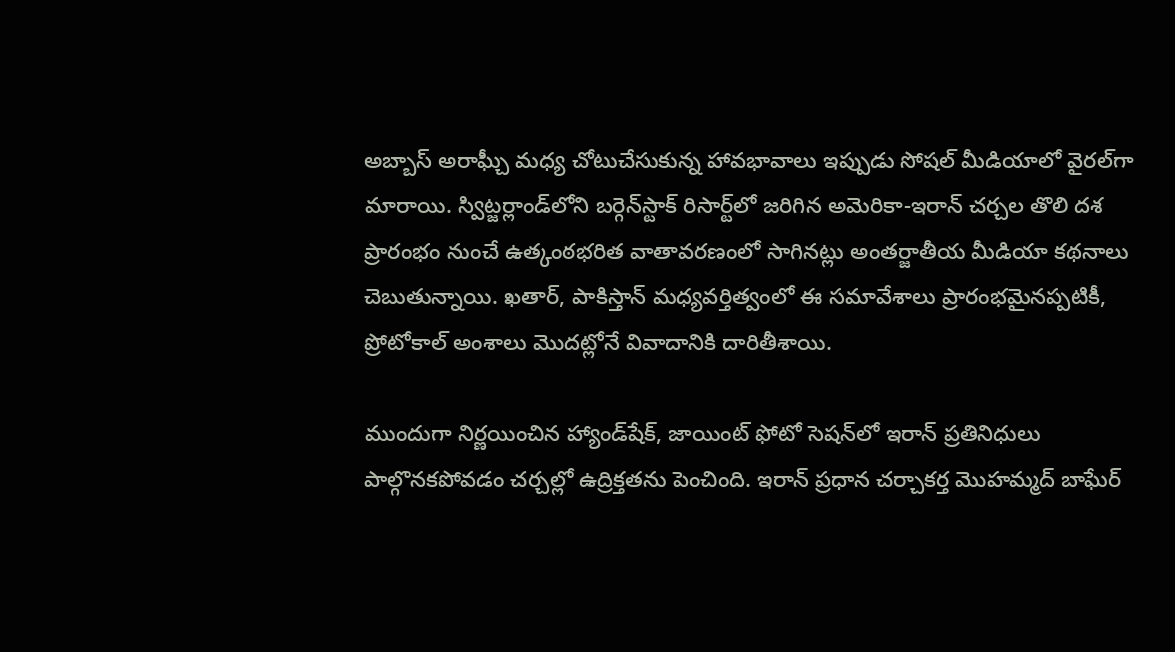అబ్బాస్‌ అరాఘ్చీ మధ్య చోటుచేసుకున్న హావభావాలు ఇప్పుడు సోషల్‌ మీడియాలో వైరల్‌గా మారాయి. స్విట్జర్లాండ్‌లోని బర్గెన్‌స్టాక్‌ రిసార్ట్‌లో జరిగిన అమెరికా-ఇరాన్‌ చర్చల తొలి దశ ప్రారంభం నుంచే ఉత్కంఠభరిత వాతావరణంలో సాగినట్లు అంతర్జాతీయ మీడియా కథనాలు చెబుతున్నాయి. ఖతార్‌, పాకిస్తాన్‌ మధ్యవర్తిత్వంలో ఈ సమావేశాలు ప్రారంభమైనప్పటికీ, ప్రోటోకాల్‌ అంశాలు మొదట్లోనే వివాదానికి దారితీశాయి.

ముందుగా నిర్ణయించిన హ్యాండ్‌షేక్‌, జాయింట్‌ ఫోటో సెషన్‌లో ఇరాన్‌ ప్రతినిధులు పాల్గొనకపోవడం చర్చల్లో ఉద్రిక్తతను పెంచింది. ఇరాన్‌ ప్రధాన చర్చాకర్త మొహమ్మద్‌ బాఘేర్‌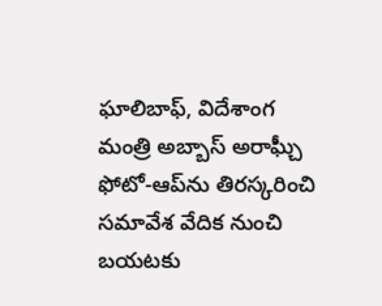ఘాలిబాఫ్‌, విదేశాంగ మంత్రి అబ్బాస్‌ అరాఘ్చీ ఫోటో-ఆప్‌ను తిరస్కరించి సమావేశ వేదిక నుంచి బయటకు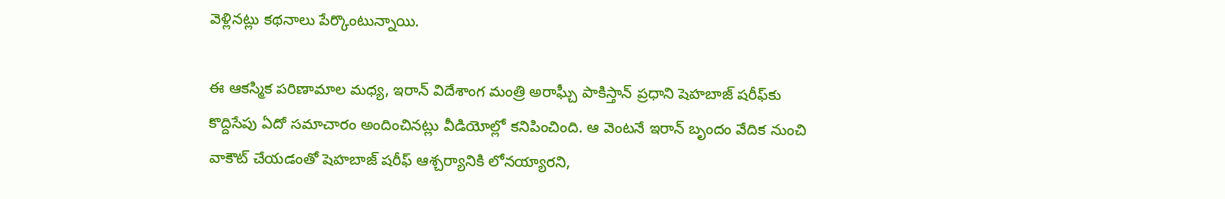వెళ్లినట్లు కథనాలు పేర్కొంటున్నాయి.

ఈ ఆకస్మిక పరిణామాల మధ్య, ఇరాన్‌ విదేశాంగ మంత్రి అరాఘ్చీ పాకిస్తాన్‌ ప్రధాని షెహబాజ్‌ షరీఫ్‌కు కొద్దిసేపు ఏదో సమాచారం అందించినట్లు వీడియోల్లో కనిపించింది. ఆ వెంటనే ఇరాన్‌ బృందం వేదిక నుంచి వాకౌట్‌ చేయడంతో షెహబాజ్‌ షరీఫ్‌ ఆశ్చర్యానికి లోనయ్యారని,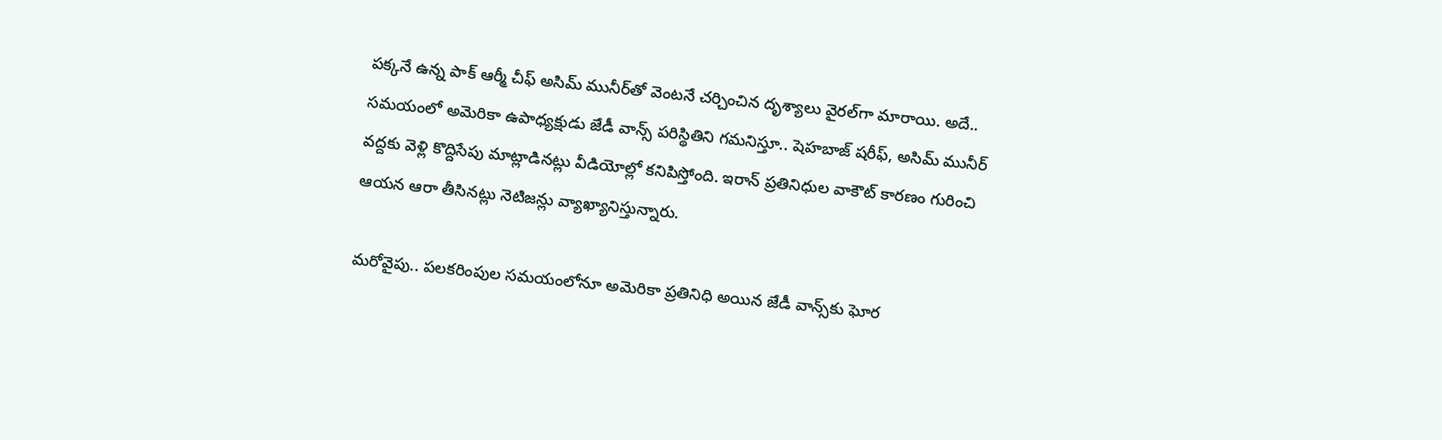పక్కనే ఉన్న పాక్‌ ఆర్మీ చీఫ్‌ అసిమ్‌ మునీర్‌తో వెంటనే చర్చించిన దృశ్యాలు వైరల్‌గా మారాయి. అదే.. సమయంలో అమెరికా ఉపాధ్యక్షుడు జేడీ వాన్స్‌ పరిస్థితిని గమనిస్తూ.. షెహబాజ్‌ షరీఫ్‌, అసిమ్‌ మునీర్‌ వద్దకు వెళ్లి కొద్దిసేపు మాట్లాడినట్లు వీడియోల్లో కనిపిస్తోంది. ఇరాన్‌ ప్రతినిధుల వాకౌట్‌ కారణం గురించి ఆయన ఆరా తీసినట్లు నెటిజన్లు వ్యాఖ్యానిస్తున్నారు.

మరోవైపు.. పలకరింపుల సమయంలోనూ అమెరికా ప్రతినిధి అయిన జేడీ వాన్స్‌కు ఘోర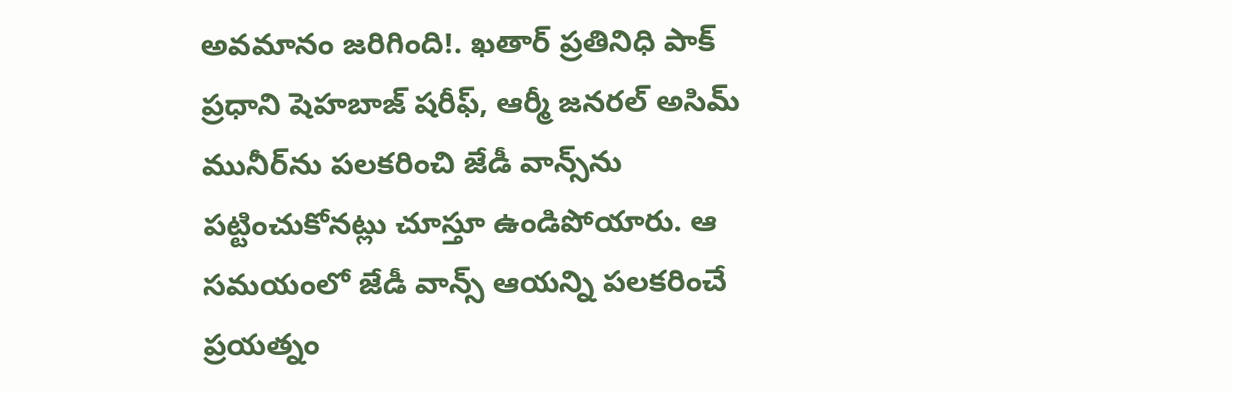అవమానం జరిగింది!. ఖతార్‌ ప్రతినిధి పాక్‌ ప్రధాని షెహబాజ్‌ షరీఫ్‌, ఆర్మీ జనరల్‌ అసిమ్‌ మునీర్‌ను పలకరించి జేడీ వాన్స్‌ను పట్టించుకోనట్లు చూస్తూ ఉండిపోయారు. ఆ సమయంలో జేడీ వాన్స్‌ ఆయన్ని పలకరించే ప్రయత్నం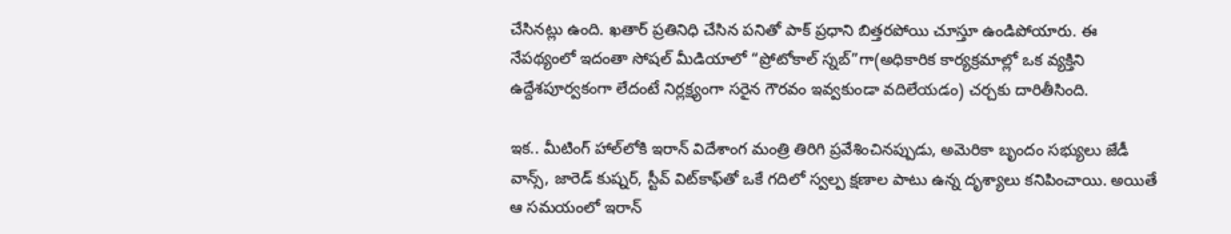చేసినట్లు ఉంది. ఖతార్‌ ప్రతినిధి చేసిన పనితో పాక్‌ ప్రధాని బిత్తరపోయి చూస్తూ ఉండిపోయారు. ఈ నేపథ్యంలో ఇదంతా సోషల్‌ మీడియాలో “ప్రోటోకాల్‌ స్నబ్‌”గా(అధికారిక కార్యక్రమాల్లో ఒక వ్యక్తిని ఉద్దేశపూర్వకంగా లేదంటే నిర్లక్ష్యంగా సరైన గౌరవం ఇవ్వకుండా వదిలేయడం) చర్చకు దారితీసింది.

ఇక.. మీటింగ్‌ హాల్‌లోకి ఇరాన్‌ విదేశాంగ మంత్రి తిరిగి ప్రవేశించినప్పుడు, అమెరికా బృందం సభ్యులు జేడీ వాన్స్‌, జారెడ్‌ కుష్నర్‌, స్టీవ్‌ విట్‌కాఫ్‌తో ఒకే గదిలో స్వల్ప క్షణాల పాటు ఉన్న దృశ్యాలు కనిపించాయి. అయితే ఆ సమయంలో ఇరాన్‌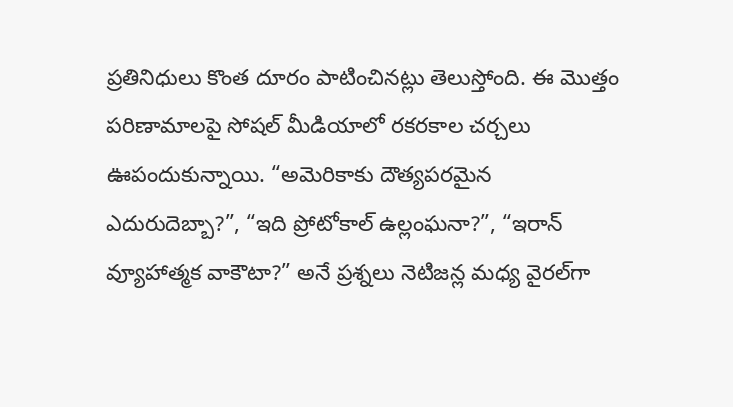ప్రతినిధులు కొంత దూరం పాటించినట్లు తెలుస్తోంది. ఈ మొత్తం పరిణామాలపై సోషల్‌ మీడియాలో రకరకాల చర్చలు ఊపందుకున్నాయి. “అమెరికాకు దౌత్యపరమైన ఎదురుదెబ్బా?”, “ఇది ప్రోటోకాల్‌ ఉల్లంఘనా?”, “ఇరాన్‌ వ్యూహాత్మక వాకౌటా?” అనే ప్రశ్నలు నెటిజన్ల మధ్య వైరల్‌గా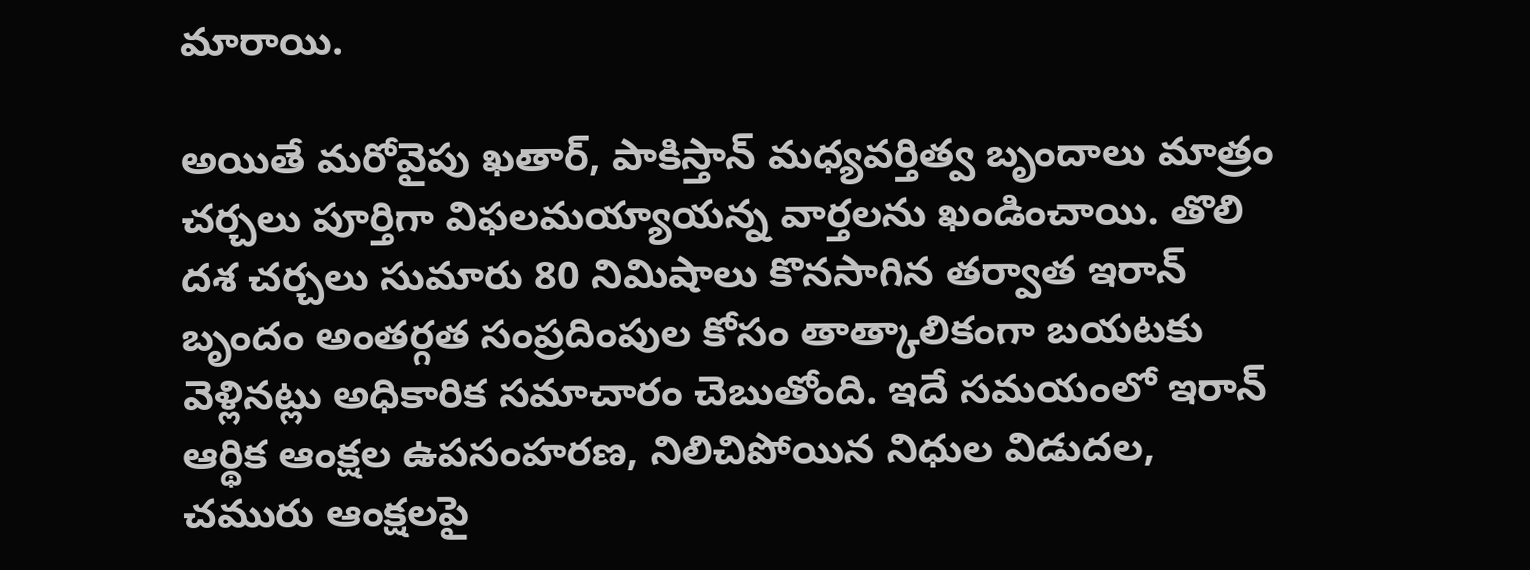మారాయి.

అయితే మరోవైపు ఖతార్‌, పాకిస్తాన్‌ మధ్యవర్తిత్వ బృందాలు మాత్రం చర్చలు పూర్తిగా విఫలమయ్యాయన్న వార్తలను ఖండించాయి. తొలి దశ చర్చలు సుమారు 80 నిమిషాలు కొనసాగిన తర్వాత ఇరాన్‌ బృందం అంతర్గత సంప్రదింపుల కోసం తాత్కాలికంగా బయటకు వెళ్లినట్లు అధికారిక సమాచారం చెబుతోంది. ఇదే సమయంలో ఇరాన్‌ ఆర్థిక ఆంక్షల ఉపసంహరణ, నిలిచిపోయిన నిధుల విడుదల, చమురు ఆంక్షలపై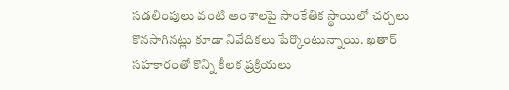సడలింపులు వంటి అంశాలపై సాంకేతిక స్థాయిలో చర్చలు కొనసాగినట్లు కూడా నివేదికలు పేర్కొంటున్నాయి. ఖతార్‌ సహకారంతో కొన్ని కీలక ప్రక్రియలు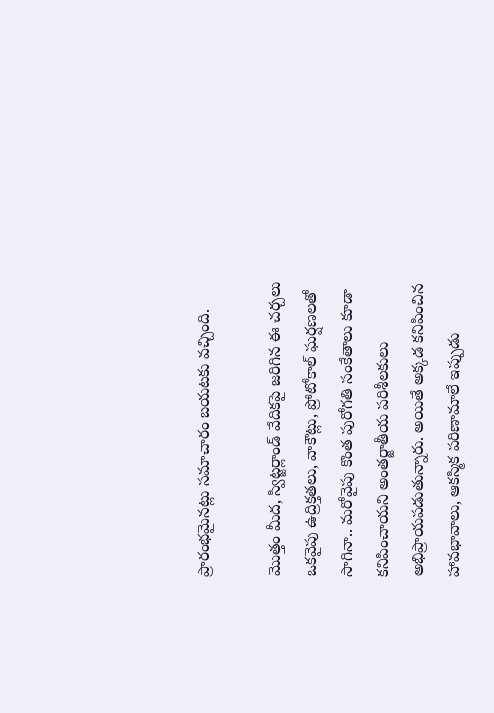ప్రారంభమైనట్లు సమాచారం బయటకు వచ్చింది.

మొత్తం మీద, స్విట్జర్లాండ్‌ వేదికపై జరిగిన ఈ చర్చలు ఒకవైపు ఉద్రిక్తతలు, వాకౌట్లు, ప్రోటోకాల్‌ ఘర్షణలతో సాగినా.. మరోవైపు కొంత పురోగతి సంకేతాలు కూడా కనిపించాయని అంతర్జాతీయ పరిశీలకులు అభిప్రాయపడుతున్నారు. అయితే అక్కడ కనిపించిన హావభావాలు, ఆకస్మిక పరిణామాలే ఇప్పుడు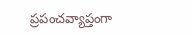ప్రపంచవ్యాప్తంగా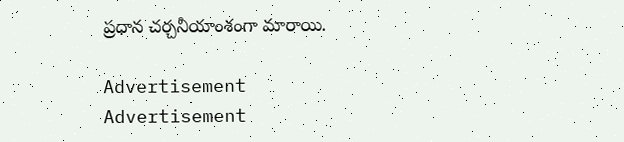ప్రధాన చర్చనీయాంశంగా మారాయి.

Advertisement
Advertisement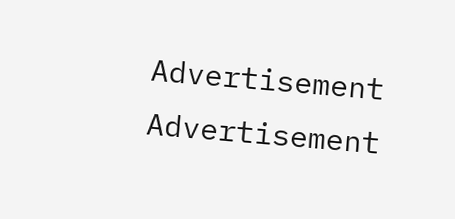Advertisement
Advertisement